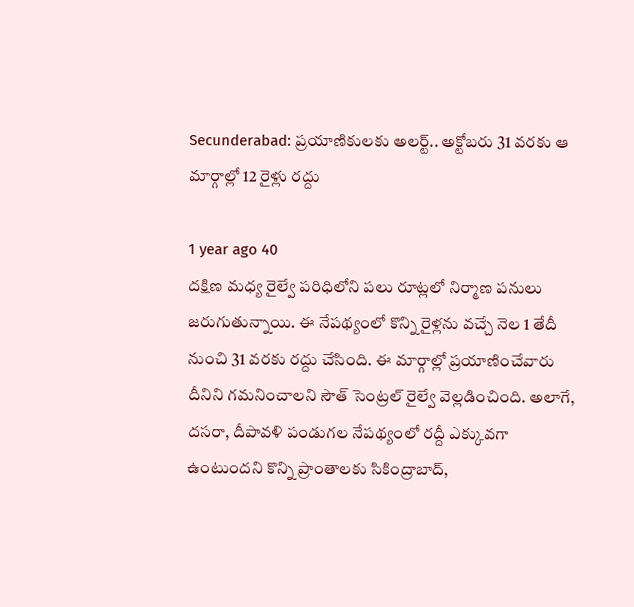Secunderabad: ప్రయాణికులకు అలర్ట్.. అక్టోబరు 31 వరకు ఆ మార్గాల్లో 12 రైళ్లు రద్దు

1 year ago 40
దక్షిణ మధ్య రైల్వే పరిధిలోని పలు రూట్లలో నిర్మాణ పనులు జరుగుతున్నాయి. ఈ నేపథ్యంలో కొన్ని రైళ్లను వచ్చే నెల 1 తేదీ నుంచి 31 వరకు రద్దు చేసింది. ఈ మార్గాల్లో ప్రయాణించేవారు దీనిని గమనించాలని సౌత్ సెంట్రల్ రైల్వే వెల్లడించింది. అలాగే, దసరా, దీపావళి పండుగల నేపథ్యంలో రద్దీ ఎక్కువగా ఉంటుందని కొన్ని ప్రాంతాలకు సికింద్రాబాద్,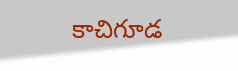కాచిగూడ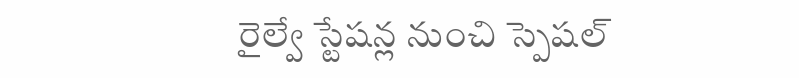రైల్వే స్టేషన్ల నుంచి స్పెషల్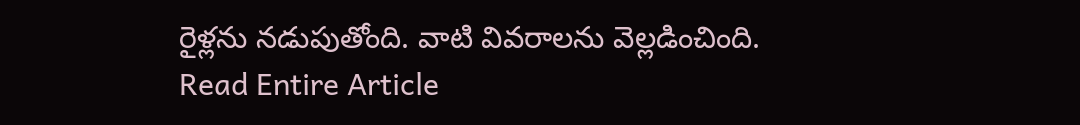రైళ్లను నడుపుతోంది. వాటి వివరాలను వెల్లడించింది.
Read Entire Article